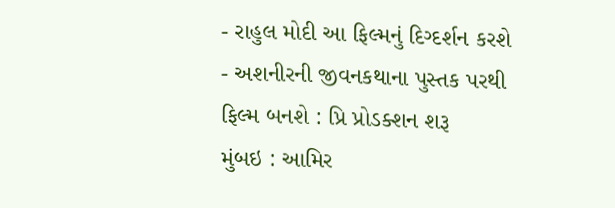- રાહુલ મોદી આ ફિલ્મનું દિગ્દર્શન કરશે
- અશનીરની જીવનકથાના પુસ્તક પરથી ફિલ્મ બનશે : પ્રિ પ્રોડક્શન શરૂ
મુંબઇ : આમિર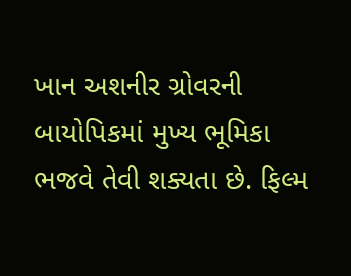ખાન અશનીર ગ્રોવરની બાયોપિકમાં મુખ્ય ભૂમિકા ભજવે તેવી શક્યતા છે. ફિલ્મ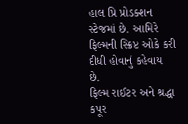હાલ પ્રિ પ્રોડક્શન સ્ટેજમાં છે. આમિરે ફિલ્મની સ્ક્રિપ્ટ ઓકે કરી દીધી હોવાનું કહેવાય છે.
ફિલ્મ રાઈટર અને શ્રદ્ધા કપૂર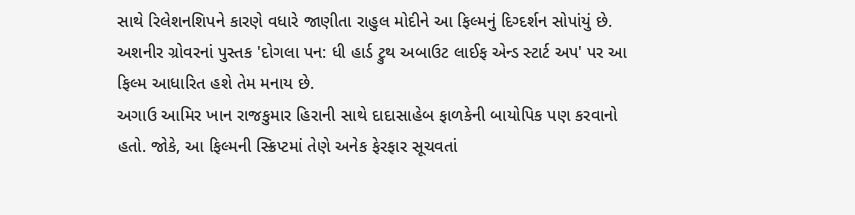સાથે રિલેશનશિપને કારણે વધારે જાણીતા રાહુલ મોદીને આ ફિલ્મનું દિગ્દર્શન સોપાંયું છે.
અશનીર ગ્રોવરનાં પુસ્તક 'દોગલા પન: ધી હાર્ડ ટ્રુથ અબાઉટ લાઈફ એન્ડ સ્ટાર્ટ અપ' પર આ ફિલ્મ આધારિત હશે તેમ મનાય છે.
અગાઉ આમિર ખાન રાજકુમાર હિરાની સાથે દાદાસાહેબ ફાળકેની બાયોપિક પણ કરવાનો હતો. જોકે, આ ફિલ્મની સ્ક્રિપ્ટમાં તેણે અનેક ફેરફાર સૂચવતાં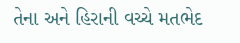તેના અને હિરાની વચ્ચે મતભેદ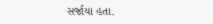સર્જાયા હતા.